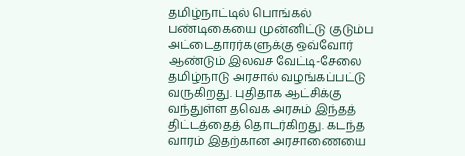தமிழ்நாட்டில் பொங்கல் பண்டிகையை முன்னிட்டு குடும்ப அட்டைதாரர்களுக்கு ஒவ்வோர் ஆண்டும் இலவச வேட்டி-சேலை தமிழ்நாடு அரசால் வழங்கப்பட்டு வருகிறது. புதிதாக ஆட்சிக்கு வந்துள்ள தவெக அரசும் இந்தத் திட்டத்தைத் தொடர்கிறது. கடந்த வாரம் இதற்கான அரசாணையை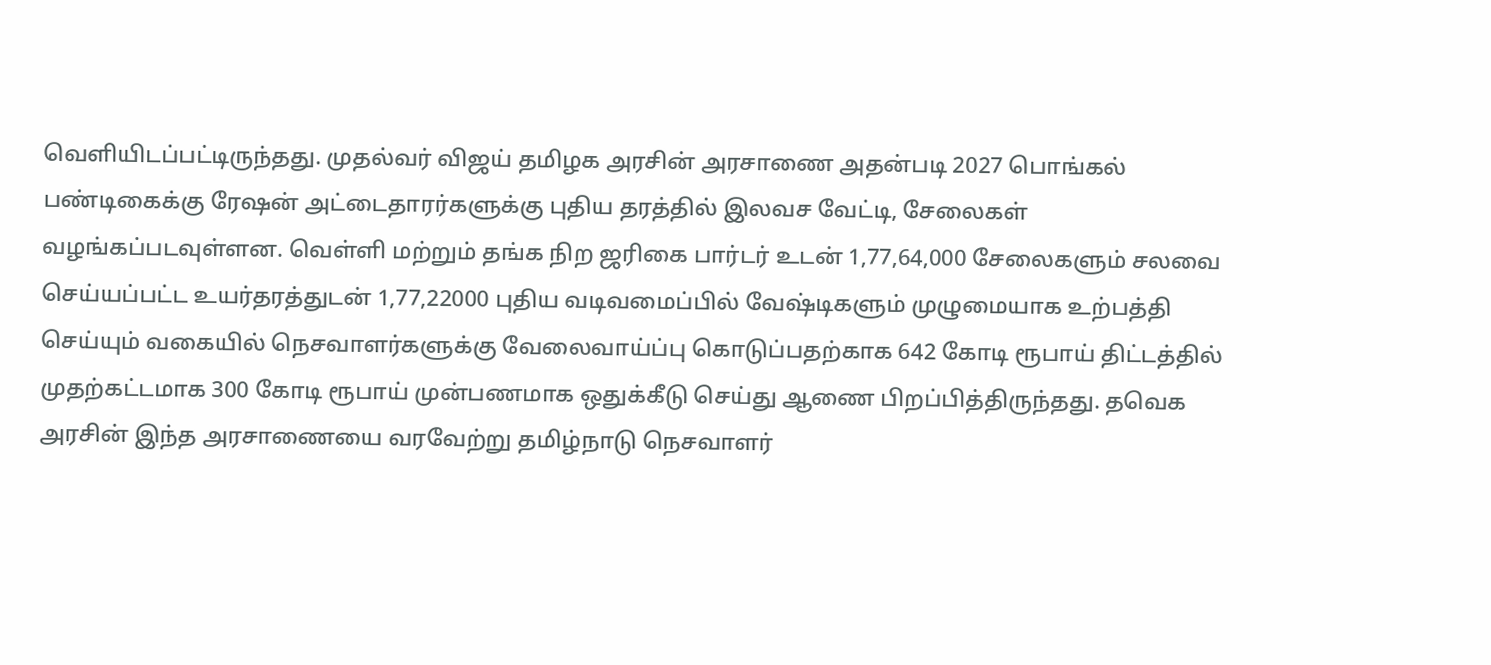வெளியிடப்பட்டிருந்தது. முதல்வர் விஜய் தமிழக அரசின் அரசாணை அதன்படி 2027 பொங்கல் பண்டிகைக்கு ரேஷன் அட்டைதாரர்களுக்கு புதிய தரத்தில் இலவச வேட்டி, சேலைகள் வழங்கப்படவுள்ளன. வெள்ளி மற்றும் தங்க நிற ஜரிகை பார்டர் உடன் 1,77,64,000 சேலைகளும் சலவை செய்யப்பட்ட உயர்தரத்துடன் 1,77,22000 புதிய வடிவமைப்பில் வேஷ்டிகளும் முழுமையாக உற்பத்தி செய்யும் வகையில் நெசவாளர்களுக்கு வேலைவாய்ப்பு கொடுப்பதற்காக 642 கோடி ரூபாய் திட்டத்தில் முதற்கட்டமாக 300 கோடி ரூபாய் முன்பணமாக ஒதுக்கீடு செய்து ஆணை பிறப்பித்திருந்தது. தவெக அரசின் இந்த அரசாணையை வரவேற்று தமிழ்நாடு நெசவாளர்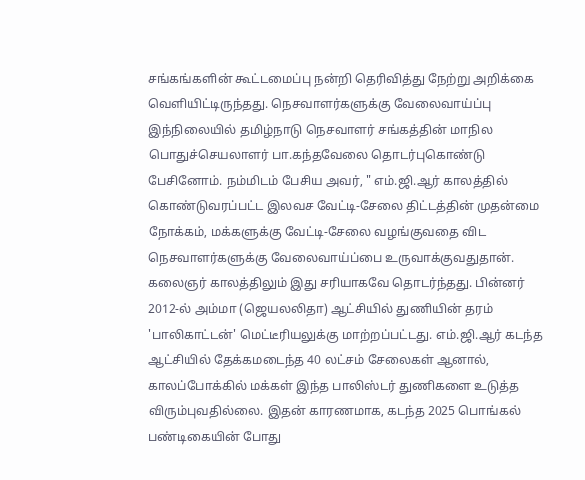சங்கங்களின் கூட்டமைப்பு நன்றி தெரிவித்து நேற்று அறிக்கை வெளியிட்டிருந்தது. நெசவாளர்களுக்கு வேலைவாய்ப்பு இந்நிலையில் தமிழ்நாடு நெசவாளர் சங்கத்தின் மாநில பொதுச்செயலாளர் பா.கந்தவேலை தொடர்புகொண்டு பேசினோம். நம்மிடம் பேசிய அவர், " எம்.ஜி.ஆர் காலத்தில் கொண்டுவரப்பட்ட இலவச வேட்டி-சேலை திட்டத்தின் முதன்மை நோக்கம், மக்களுக்கு வேட்டி-சேலை வழங்குவதை விட நெசவாளர்களுக்கு வேலைவாய்ப்பை உருவாக்குவதுதான். கலைஞர் காலத்திலும் இது சரியாகவே தொடர்ந்தது. பின்னர் 2012-ல் அம்மா (ஜெயலலிதா) ஆட்சியில் துணியின் தரம் 'பாலிகாட்டன்' மெட்டீரியலுக்கு மாற்றப்பட்டது. எம்.ஜி.ஆர் கடந்த ஆட்சியில் தேக்கமடைந்த 40 லட்சம் சேலைகள் ஆனால், காலப்போக்கில் மக்கள் இந்த பாலிஸ்டர் துணிகளை உடுத்த விரும்புவதில்லை. இதன் காரணமாக, கடந்த 2025 பொங்கல் பண்டிகையின் போது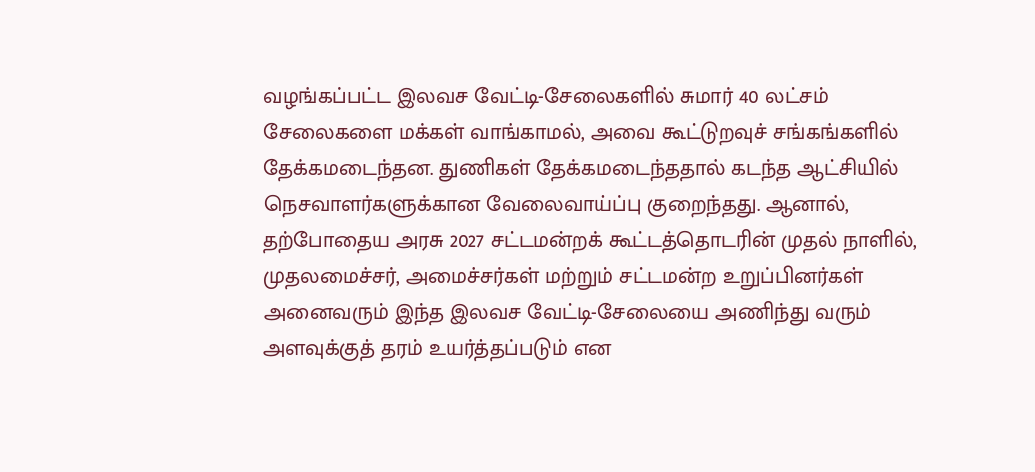வழங்கப்பட்ட இலவச வேட்டி-சேலைகளில் சுமார் 40 லட்சம் சேலைகளை மக்கள் வாங்காமல், அவை கூட்டுறவுச் சங்கங்களில் தேக்கமடைந்தன. துணிகள் தேக்கமடைந்ததால் கடந்த ஆட்சியில் நெசவாளர்களுக்கான வேலைவாய்ப்பு குறைந்தது. ஆனால், தற்போதைய அரசு 2027 சட்டமன்றக் கூட்டத்தொடரின் முதல் நாளில், முதலமைச்சர், அமைச்சர்கள் மற்றும் சட்டமன்ற உறுப்பினர்கள் அனைவரும் இந்த இலவச வேட்டி-சேலையை அணிந்து வரும் அளவுக்குத் தரம் உயர்த்தப்படும் என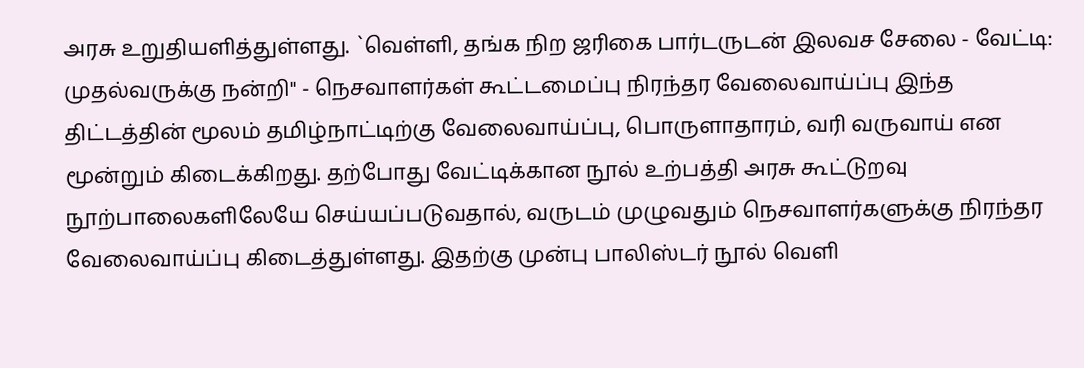அரசு உறுதியளித்துள்ளது. `வெள்ளி, தங்க நிற ஜரிகை பார்டருடன் இலவச சேலை - வேட்டி: முதல்வருக்கு நன்றி" - நெசவாளர்கள் கூட்டமைப்பு நிரந்தர வேலைவாய்ப்பு இந்த திட்டத்தின் மூலம் தமிழ்நாட்டிற்கு வேலைவாய்ப்பு, பொருளாதாரம், வரி வருவாய் என மூன்றும் கிடைக்கிறது. தற்போது வேட்டிக்கான நூல் உற்பத்தி அரசு கூட்டுறவு நூற்பாலைகளிலேயே செய்யப்படுவதால், வருடம் முழுவதும் நெசவாளர்களுக்கு நிரந்தர வேலைவாய்ப்பு கிடைத்துள்ளது. இதற்கு முன்பு பாலிஸ்டர் நூல் வெளி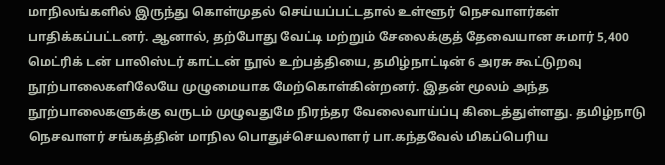மாநிலங்களில் இருந்து கொள்முதல் செய்யப்பட்டதால் உள்ளூர் நெசவாளர்கள் பாதிக்கப்பட்டனர். ஆனால், தற்போது வேட்டி மற்றும் சேலைக்குத் தேவையான சுமார் 5,400 மெட்ரிக் டன் பாலிஸ்டர் காட்டன் நூல் உற்பத்தியை, தமிழ்நாட்டின் 6 அரசு கூட்டுறவு நூற்பாலைகளிலேயே முழுமையாக மேற்கொள்கின்றனர். இதன் மூலம் அந்த நூற்பாலைகளுக்கு வருடம் முழுவதுமே நிரந்தர வேலைவாய்ப்பு கிடைத்துள்ளது. தமிழ்நாடு நெசவாளர் சங்கத்தின் மாநில பொதுச்செயலாளர் பா.கந்தவேல் மிகப்பெரிய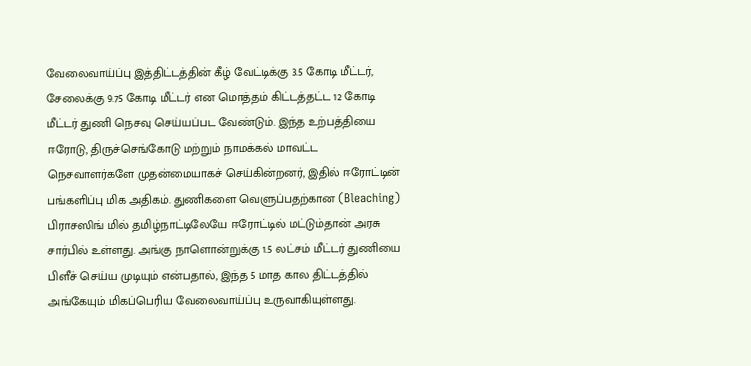வேலைவாய்ப்பு இத்திட்டத்தின் கீழ் வேட்டிக்கு 3.5 கோடி மீட்டர், சேலைக்கு 9.75 கோடி மீட்டர் என மொத்தம் கிட்டத்தட்ட 12 கோடி மீட்டர் துணி நெசவு செய்யப்பட வேண்டும். இந்த உற்பத்தியை ஈரோடு, திருச்செங்கோடு மற்றும் நாமக்கல் மாவட்ட நெசவாளர்களே முதன்மையாகச் செய்கின்றனர், இதில் ஈரோட்டின் பங்களிப்பு மிக அதிகம். துணிகளை வெளுப்பதற்கான (Bleaching) பிராசஸிங் மில் தமிழ்நாட்டிலேயே ஈரோட்டில் மட்டும்தான் அரசு சார்பில் உள்ளது. அங்கு நாளொன்றுக்கு 1.5 லட்சம் மீட்டர் துணியை பிளீச் செய்ய முடியும் என்பதால், இந்த 5 மாத கால திட்டத்தில் அங்கேயும் மிகப்பெரிய வேலைவாய்ப்பு உருவாகியுள்ளது.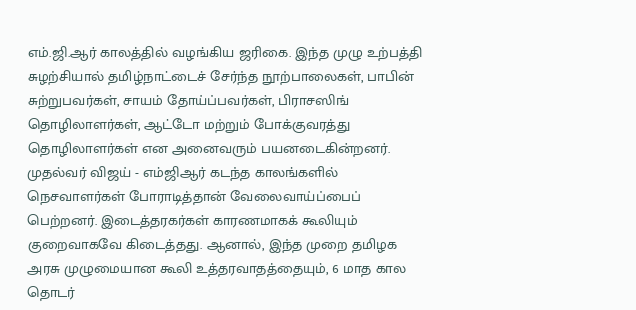எம்.ஜி.ஆர் காலத்தில் வழங்கிய ஜரிகை. இந்த முழு உற்பத்தி சுழற்சியால் தமிழ்நாட்டைச் சேர்ந்த நூற்பாலைகள், பாபின் சுற்றுபவர்கள், சாயம் தோய்ப்பவர்கள், பிராசஸிங் தொழிலாளர்கள், ஆட்டோ மற்றும் போக்குவரத்து தொழிலாளர்கள் என அனைவரும் பயனடைகின்றனர். முதல்வர் விஜய் - எம்ஜிஆர் கடந்த காலங்களில் நெசவாளர்கள் போராடித்தான் வேலைவாய்ப்பைப் பெற்றனர். இடைத்தரகர்கள் காரணமாகக் கூலியும் குறைவாகவே கிடைத்தது. ஆனால், இந்த முறை தமிழக அரசு முழுமையான கூலி உத்தரவாதத்தையும், 6 மாத கால தொடர்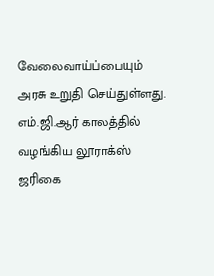வேலைவாய்ப்பையும் அரசு உறுதி செய்துள்ளது. எம்.ஜி.ஆர் காலத்தில் வழங்கிய லூராக்ஸ் ஜரிகை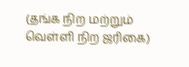(தங்க நிற மற்றும் வெள்ளி நிற ஜரிகை)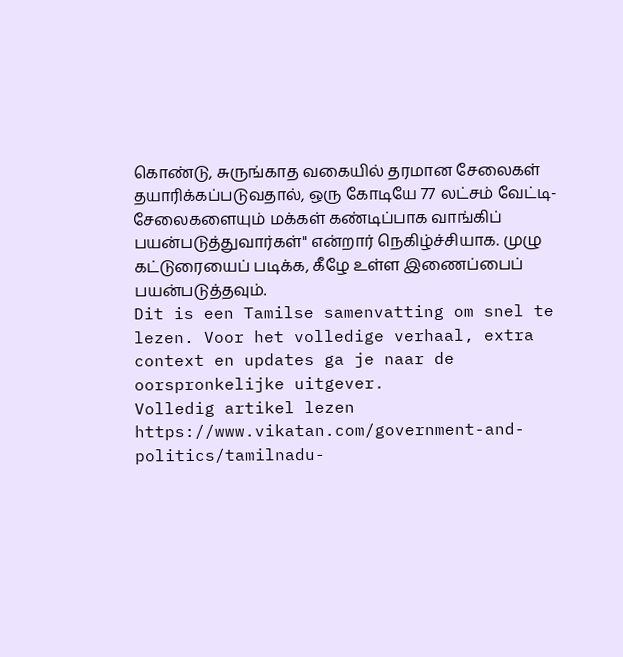கொண்டு, சுருங்காத வகையில் தரமான சேலைகள் தயாரிக்கப்படுவதால், ஒரு கோடியே 77 லட்சம் வேட்டி-சேலைகளையும் மக்கள் கண்டிப்பாக வாங்கிப் பயன்படுத்துவார்கள்" என்றார் நெகிழ்ச்சியாக. முழு கட்டுரையைப் படிக்க, கீழே உள்ள இணைப்பைப் பயன்படுத்தவும்.
Dit is een Tamilse samenvatting om snel te lezen. Voor het volledige verhaal, extra context en updates ga je naar de oorspronkelijke uitgever.
Volledig artikel lezen
https://www.vikatan.com/government-and-politics/tamilnadu-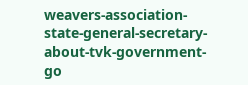weavers-association-state-general-secretary-about-tvk-government-go